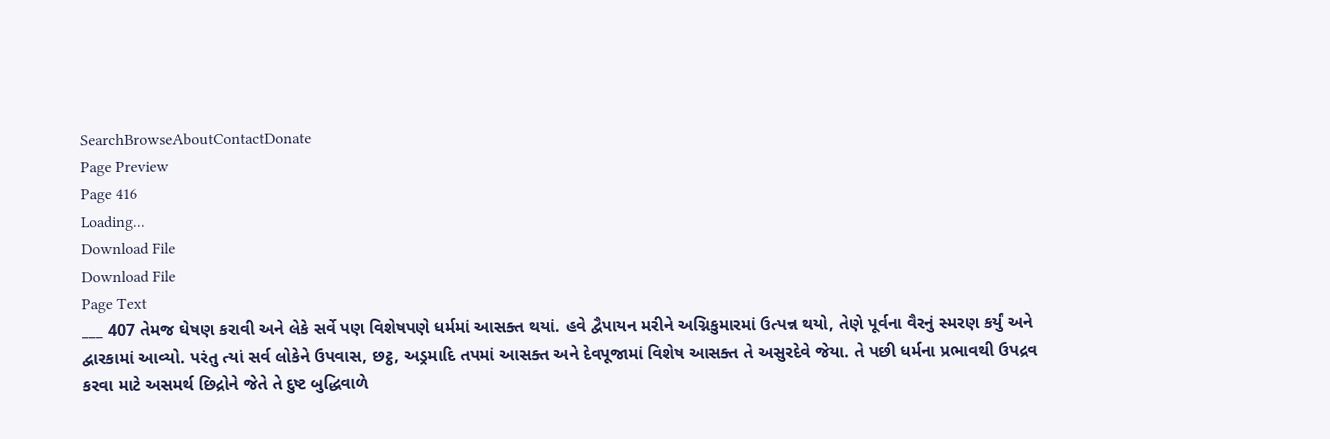SearchBrowseAboutContactDonate
Page Preview
Page 416
Loading...
Download File
Download File
Page Text
___ 407 તેમજ ઘેષણ કરાવી અને લેકે સર્વે પણ વિશેષપણે ધર્મમાં આસક્ત થયાં. હવે દ્વૈપાયન મરીને અગ્નિકુમારમાં ઉત્પન્ન થયો, તેણે પૂર્વના વૈરનું સ્મરણ કર્યું અને દ્વારકામાં આવ્યો. પરંતુ ત્યાં સર્વ લોકેને ઉપવાસ, છટ્ઠ, અડ્રમાદિ તપમાં આસક્ત અને દેવપૂજામાં વિશેષ આસક્ત તે અસુરદેવે જેયા. તે પછી ધર્મના પ્રભાવથી ઉપદ્રવ કરવા માટે અસમર્થ છિદ્રોને જેતે તે દુષ્ટ બુદ્ધિવાળે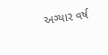અગ્યાર વર્ષ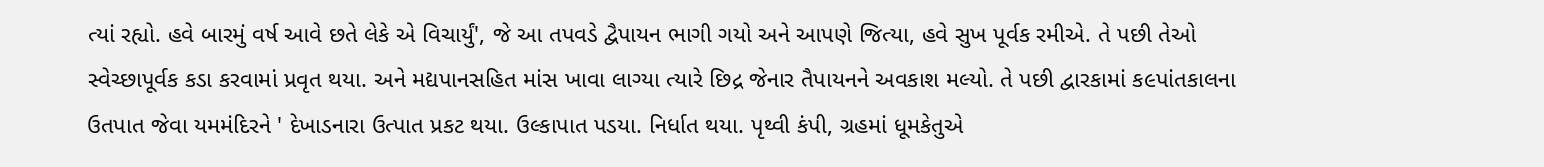ત્યાં રહ્યો. હવે બારમું વર્ષ આવે છતે લેકે એ વિચાર્યું', જે આ તપવડે દ્વૈપાયન ભાગી ગયો અને આપણે જિત્યા, હવે સુખ પૂર્વક રમીએ. તે પછી તેઓ સ્વેચ્છાપૂર્વક કડા કરવામાં પ્રવૃત થયા. અને મદ્યપાનસહિત માંસ ખાવા લાગ્યા ત્યારે છિદ્ર જેનાર તૈપાયનને અવકાશ મલ્યો. તે પછી દ્વારકામાં ક૯પાંતકાલના ઉતપાત જેવા યમમંદિરને ' દેખાડનારા ઉત્પાત પ્રકટ થયા. ઉલ્કાપાત પડયા. નિર્ધાત થયા. પૃથ્વી કંપી, ગ્રહમાં ધૂમકેતુએ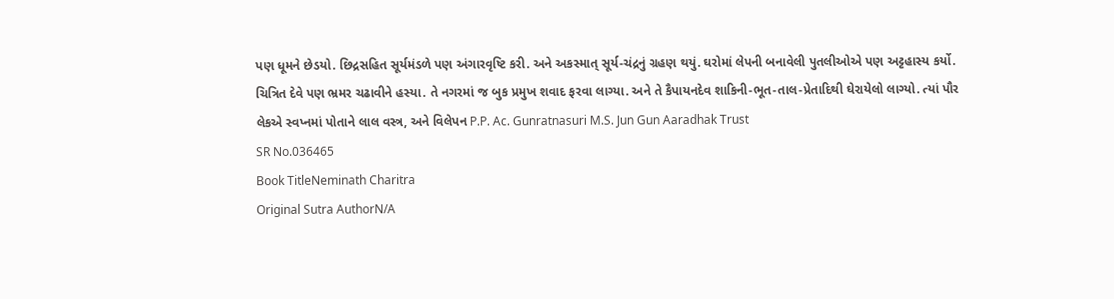પણ ધૂમને છેડયો. છિદ્રસહિત સૂર્યમંડળે પણ અંગારવૃષ્ટિ કરી. અને અકસ્માત્ સૂર્ય-ચંદ્રનું ગ્રહણ થયું. ઘરોમાં લેપની બનાવેલી પુતલીઓએ પણ અટ્ટહાસ્ય કર્યો. ચિત્રિત દેવે પણ ભ્રમર ચઢાવીને હસ્યા. તે નગરમાં જ બુક પ્રમુખ શવાદ ફરવા લાગ્યા. અને તે કૈપાયનદેવ શાકિની-ભૂત-તાલ-પ્રેતાદિથી ઘેરાયેલો લાગ્યો. ત્યાં પૌર લેકએ સ્વપ્નમાં પોતાને લાલ વસ્ત્ર, અને વિલેપન P.P. Ac. Gunratnasuri M.S. Jun Gun Aaradhak Trust
SR No.036465
Book TitleNeminath Charitra
Original Sutra AuthorN/A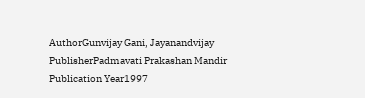AuthorGunvijay Gani, Jayanandvijay
PublisherPadmavati Prakashan Mandir
Publication Year1997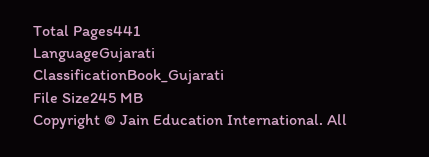Total Pages441
LanguageGujarati
ClassificationBook_Gujarati
File Size245 MB
Copyright © Jain Education International. All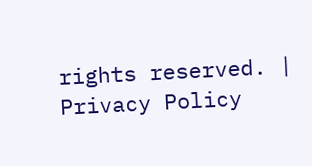rights reserved. | Privacy Policy